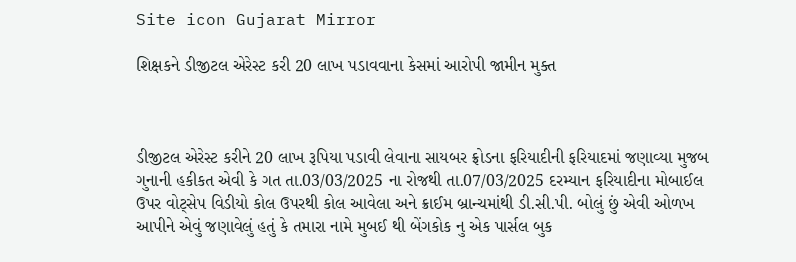Site icon Gujarat Mirror

શિક્ષકને ડીજીટલ એરેસ્ટ કરી 20 લાખ પડાવવાના કેસમાં આરોપી જામીન મુક્ત



ડીજીટલ એરેસ્ટ કરીને 20 લાખ રૂપિયા પડાવી લેવાના સાયબર ફ્રોડના ફરિયાદીની ફરિયાદમાં જણાવ્યા મુજબ ગુનાની હકીકત એવી કે ગત તા.03/03/2025 ના રોજથી તા.07/03/2025 દરમ્યાન ફરિયાદીના મોબાઈલ ઉપર વોટ્સેપ વિડીયો કોલ ઉપરથી કોલ આવેલા અને ક્રાઈમ બ્રાન્ચમાંથી ડી.સી.પી. બોલું છું એવી ઓળખ આપીને એવું જણાવેલું હતું કે તમારા નામે મુબઈ થી બેંગકોક નુ એક પાર્સલ બુક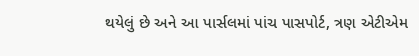થયેલું છે અને આ પાર્સલમાં પાંચ પાસપોર્ટ, ત્રણ એટીએમ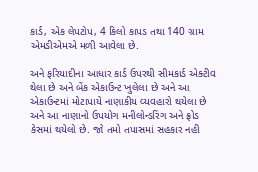કાર્ડ, એક લેપટોપ, 4 કિલો કાપડ તથા 140 ગ્રામ એમડીએમએ મળી આવેલા છે.

અને ફરિયાદીના આધાર કાર્ડ ઉપરથી સીમકાર્ડ એક્ટીવ થેલા છે અને બેંક એકાઉન્ટ ખુલેલા છે અને આ એકાઉન્ટમાં મોટાપાયે નાણાકીય વ્યવહારો થયેલા છે અને આ નાણાનો ઉપયોગ મનીલોન્ડરિંગ અને ફ્રોડ કેસમાં થયેલો છે. જો તમો તપાસમાં સહકાર નહી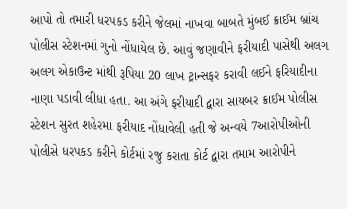આપો તો તમારી ધરપકડ કરીને જેલમાં નાખવા બાબતે મુંબઈ ક્રાઈમ બ્રાંચ પોલીસ સ્ટેશનમાં ગુનો નોંધાયેલ છે. આવું જણાવીને ફરીયાદી પાસેથી અલગ અલગ એકાઉન્ટ માંથી રૂપિયા 20 લાખ ટ્રાન્સફર કરાવી લઈને ફરિયાદીના નાણા પડાવી લીધા હતા. આ અંગે ફરીયાદી દ્વારા સાયબર ક્રાઈમ પોલીસ સ્ટેશન સુરત શહેરમા ફરીયાદ નોંધાવેલી હતી જે અન્વયે 7આરોપીઓની પોલીસે ધરપકડ કરીને કોર્ટમાં રજુ કરાતા કોર્ટ દ્વારા તમામ આરોપીને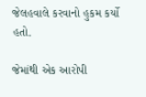જેલહવાલે કરવાનો હુકમ કર્યો હતો.

જેમાંથી એક આરોપી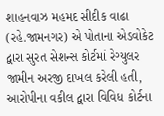શાહનવાઝ મહમદ સીદીક વાઢા (રહે.જામનગર) એ પોતાના એડવોકેટ દ્વારા સુરત સેશન્સ કોર્ટમાં રેગ્યુલર જામીન અરજી દાખલ કરેલી હતી, આરોપીના વકીલ દ્વારા વિવિધ કોર્ટના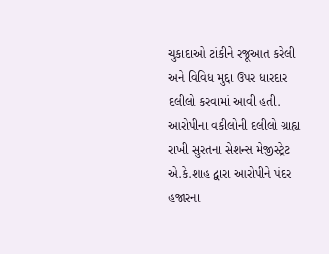ચુકાદાઓ ટાંકીને રજૂઆત કરેલી અને વિવિધ મુદ્દા ઉપર ધારદાર દલીલો કરવામાં આવી હતી. આરોપીના વકીલોની દલીલો ગ્રાહ્ય રાખી સુરતના સેશન્સ મેજીસ્ટ્રેટ એ.કે.શાહ દ્વારા આરોપીને પંદર હજારના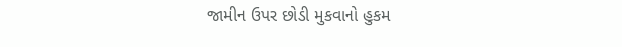જામીન ઉપર છોડી મુકવાનો હુકમ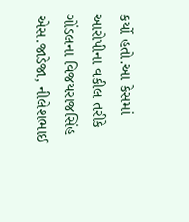કર્યો હતો.આ કેસમાં આરોપીના વકીલ તરીકે ગોંડલના વિજયરાજસિંહ એસ.જાડેજા, નીલેશભાઈ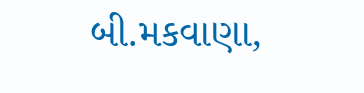બી.મકવાણા,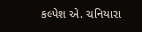કલ્પેશ એ. ચનિયારા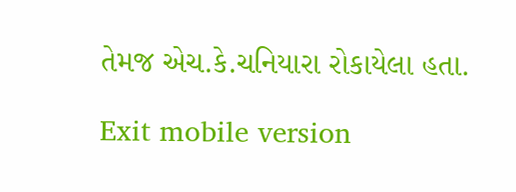તેમજ એચ.કે.ચનિયારા રોકાયેલા હતા.

Exit mobile version